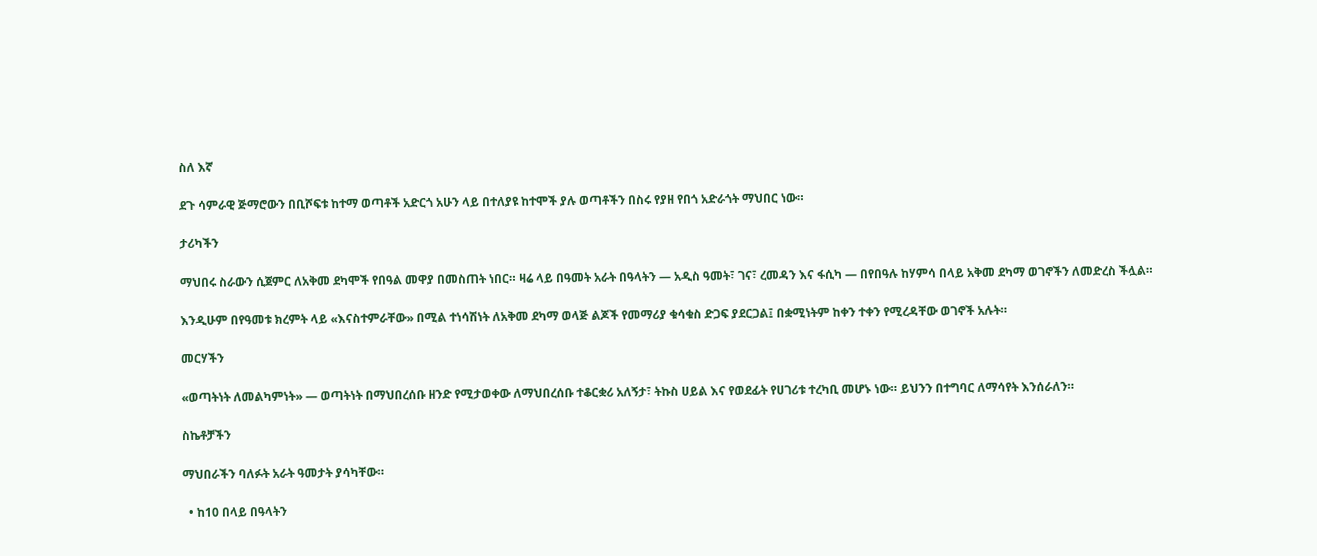ስለ እኛ

ደጉ ሳምራዊ ጅማሮውን በቢሾፍቱ ከተማ ወጣቶች አድርጎ አሁን ላይ በተለያዩ ከተሞች ያሉ ወጣቶችን በስሩ የያዘ የበጎ አድራጎት ማህበር ነው።

ታሪካችን

ማህበሩ ስራውን ሲጀምር ለአቅመ ደካሞች የበዓል መዋያ በመስጠት ነበር። ዛሬ ላይ በዓመት አራት በዓላትን — አዲስ ዓመት፣ ገና፣ ረመዳን እና ፋሲካ — በየበዓሉ ከሃምሳ በላይ አቅመ ደካማ ወገኖችን ለመድረስ ችሏል።

እንዲሁም በየዓመቱ ክረምት ላይ «እናስተምራቸው» በሚል ተነሳሽነት ለአቅመ ደካማ ወላጅ ልጆች የመማሪያ ቁሳቁስ ድጋፍ ያደርጋል፤ በቋሚነትም ከቀን ተቀን የሚረዳቸው ወገኖች አሉት።

መርሃችን

«ወጣትነት ለመልካምነት» — ወጣትነት በማህበረሰቡ ዘንድ የሚታወቀው ለማህበረሰቡ ተቆርቋሪ አለኝታ፣ ትኩስ ሀይል እና የወደፊት የሀገሪቱ ተረካቢ መሆኑ ነው። ይህንን በተግባር ለማሳየት እንሰራለን።

ስኬቶቻችን

ማህበራችን ባለፉት አራት ዓመታት ያሳካቸው።

  • ከ10 በላይ በዓላትን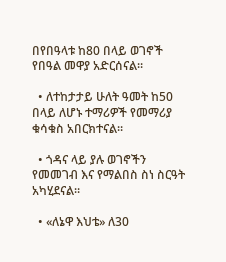በየበዓላቱ ከ80 በላይ ወገኖች የበዓል መዋያ አድርሰናል።

  • ለተከታታይ ሁለት ዓመት ከ50 በላይ ለሆኑ ተማሪዎች የመማሪያ ቁሳቁስ አበርክተናል።

  • ጎዳና ላይ ያሉ ወገኖችን የመመገብ እና የማልበስ ስነ ስርዓት አካሂደናል።

  • «ለኔዋ እህቴ» ለ30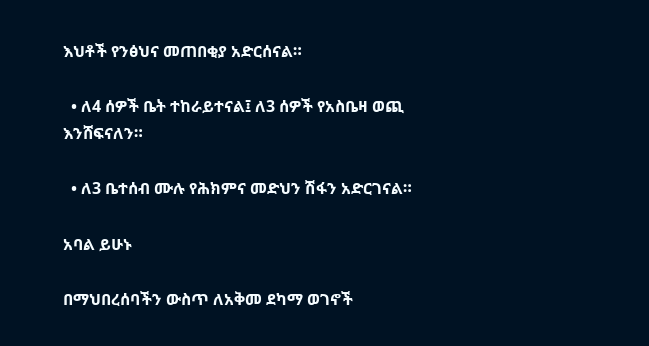እህቶች የንፅህና መጠበቂያ አድርሰናል።

  • ለ4 ሰዎች ቤት ተከራይተናል፤ ለ3 ሰዎች የአስቤዛ ወጪ እንሸፍናለን።

  • ለ3 ቤተሰብ ሙሉ የሕክምና መድህን ሽፋን አድርገናል።

አባል ይሁኑ

በማህበረሰባችን ውስጥ ለአቅመ ደካማ ወገኖች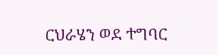ርህራሄን ወደ ተግባር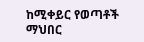ከሚቀይር የወጣቶች ማህበር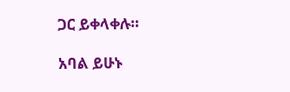ጋር ይቀላቀሉ።

አባል ይሁኑ